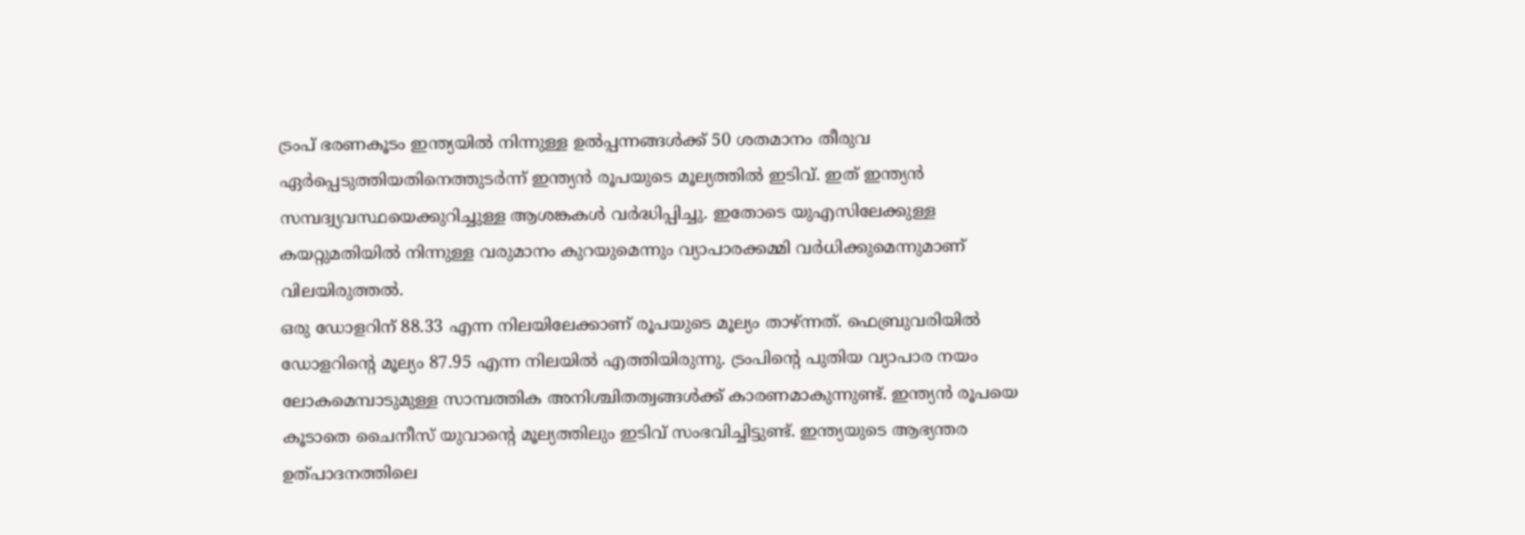ട്രംപ് ഭരണകൂടം ഇന്ത്യയിൽ നിന്നുള്ള ഉൽപ്പന്നങ്ങൾക്ക് 50 ശതമാനം തീരുവ ഏർപ്പെടുത്തിയതിനെത്തുടർന്ന് ഇന്ത്യൻ രൂപയുടെ മൂല്യത്തിൽ ഇടിവ്. ഇത് ഇന്ത്യൻ സമ്പദ്വ്യവസ്ഥയെക്കുറിച്ചുള്ള ആശങ്കകൾ വർദ്ധിപ്പിച്ചു. ഇതോടെ യുഎസിലേക്കുള്ള കയറ്റുമതിയിൽ നിന്നുള്ള വരുമാനം കുറയുമെന്നും വ്യാപാരക്കമ്മി വർധിക്കുമെന്നുമാണ് വിലയിരുത്തൽ.
ഒരു ഡോളറിന് 88.33 എന്ന നിലയിലേക്കാണ് രൂപയുടെ മൂല്യം താഴ്ന്നത്. ഫെബ്രുവരിയിൽ ഡോളറിന്റെ മൂല്യം 87.95 എന്ന നിലയിൽ എത്തിയിരുന്നു. ട്രംപിന്റെ പുതിയ വ്യാപാര നയം ലോകമെമ്പാടുമുള്ള സാമ്പത്തിക അനിശ്ചിതത്വങ്ങൾക്ക് കാരണമാകുന്നുണ്ട്. ഇന്ത്യൻ രൂപയെ കൂടാതെ ചൈനീസ് യുവാന്റെ മൂല്യത്തിലും ഇടിവ് സംഭവിച്ചിട്ടുണ്ട്. ഇന്ത്യയുടെ ആഭ്യന്തര ഉത്പാദനത്തിലെ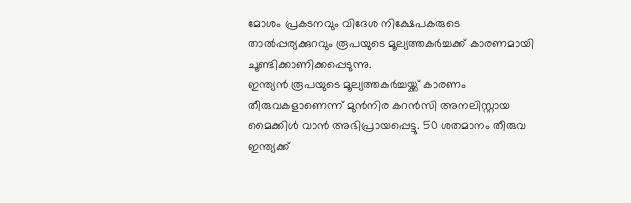മോശം പ്രകടനവും വിദേശ നിക്ഷേപകരുടെ താൽപ്പര്യക്കുറവും രൂപയുടെ മൂല്യത്തകർച്ചക്ക് കാരണമായി ചൂണ്ടിക്കാണിക്കപ്പെടുന്നു.
ഇന്ത്യൻ രൂപയുടെ മൂല്യത്തകർച്ചയ്ക്ക് കാരണം തീരുവകളാണെന്ന് മുൻനിര കറൻസി അനലിസ്റ്റായ മൈക്കിൾ വാൻ അഭിപ്രായപ്പെട്ടു. 50 ശതമാനം തീരുവ ഇന്ത്യക്ക്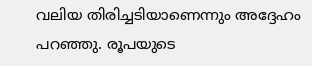വലിയ തിരിച്ചടിയാണെന്നും അദ്ദേഹം പറഞ്ഞു. രൂപയുടെ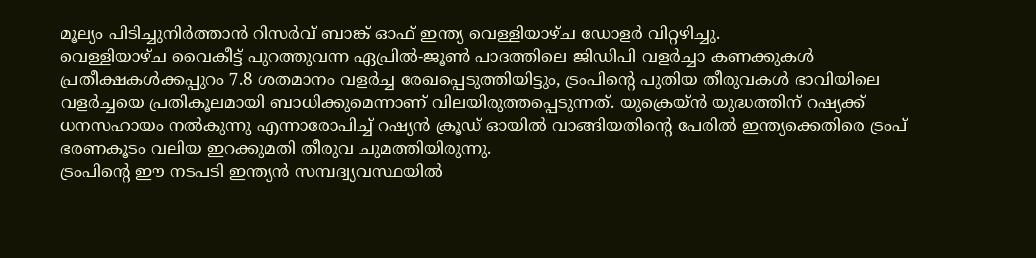മൂല്യം പിടിച്ചുനിർത്താൻ റിസർവ് ബാങ്ക് ഓഫ് ഇന്ത്യ വെള്ളിയാഴ്ച ഡോളർ വിറ്റഴിച്ചു.
വെള്ളിയാഴ്ച വൈകീട്ട് പുറത്തുവന്ന ഏപ്രിൽ-ജൂൺ പാദത്തിലെ ജിഡിപി വളർച്ചാ കണക്കുകൾ പ്രതീക്ഷകൾക്കപ്പുറം 7.8 ശതമാനം വളർച്ച രേഖപ്പെടുത്തിയിട്ടും, ട്രംപിന്റെ പുതിയ തീരുവകൾ ഭാവിയിലെ വളർച്ചയെ പ്രതികൂലമായി ബാധിക്കുമെന്നാണ് വിലയിരുത്തപ്പെടുന്നത്. യുക്രെയ്ൻ യുദ്ധത്തിന് റഷ്യക്ക് ധനസഹായം നൽകുന്നു എന്നാരോപിച്ച് റഷ്യൻ ക്രൂഡ് ഓയിൽ വാങ്ങിയതിന്റെ പേരിൽ ഇന്ത്യക്കെതിരെ ട്രംപ് ഭരണകൂടം വലിയ ഇറക്കുമതി തീരുവ ചുമത്തിയിരുന്നു.
ട്രംപിന്റെ ഈ നടപടി ഇന്ത്യൻ സമ്പദ്വ്യവസ്ഥയിൽ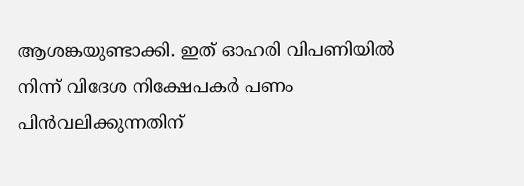ആശങ്കയുണ്ടാക്കി. ഇത് ഓഹരി വിപണിയിൽ നിന്ന് വിദേശ നിക്ഷേപകർ പണം പിൻവലിക്കുന്നതിന്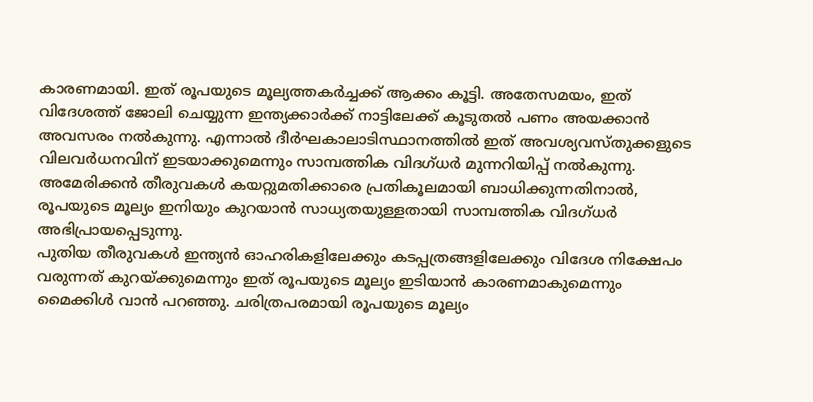കാരണമായി. ഇത് രൂപയുടെ മൂല്യത്തകർച്ചക്ക് ആക്കം കൂട്ടി. അതേസമയം, ഇത് വിദേശത്ത് ജോലി ചെയ്യുന്ന ഇന്ത്യക്കാർക്ക് നാട്ടിലേക്ക് കൂടുതൽ പണം അയക്കാൻ അവസരം നൽകുന്നു. എന്നാൽ ദീർഘകാലാടിസ്ഥാനത്തിൽ ഇത് അവശ്യവസ്തുക്കളുടെ വിലവർധനവിന് ഇടയാക്കുമെന്നും സാമ്പത്തിക വിദഗ്ധർ മുന്നറിയിപ്പ് നൽകുന്നു. അമേരിക്കൻ തീരുവകൾ കയറ്റുമതിക്കാരെ പ്രതികൂലമായി ബാധിക്കുന്നതിനാൽ, രൂപയുടെ മൂല്യം ഇനിയും കുറയാൻ സാധ്യതയുള്ളതായി സാമ്പത്തിക വിദഗ്ധർ അഭിപ്രായപ്പെടുന്നു.
പുതിയ തീരുവകൾ ഇന്ത്യൻ ഓഹരികളിലേക്കും കടപ്പത്രങ്ങളിലേക്കും വിദേശ നിക്ഷേപം വരുന്നത് കുറയ്ക്കുമെന്നും ഇത് രൂപയുടെ മൂല്യം ഇടിയാൻ കാരണമാകുമെന്നും മൈക്കിൾ വാൻ പറഞ്ഞു. ചരിത്രപരമായി രൂപയുടെ മൂല്യം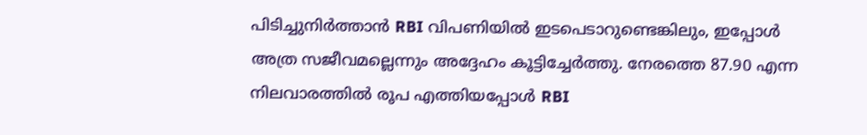പിടിച്ചുനിർത്താൻ RBI വിപണിയിൽ ഇടപെടാറുണ്ടെങ്കിലും, ഇപ്പോൾ അത്ര സജീവമല്ലെന്നും അദ്ദേഹം കൂട്ടിച്ചേർത്തു. നേരത്തെ 87.90 എന്ന നിലവാരത്തിൽ രൂപ എത്തിയപ്പോൾ RBI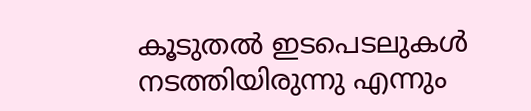കൂടുതൽ ഇടപെടലുകൾ നടത്തിയിരുന്നു എന്നും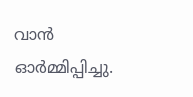വാൻ ഓർമ്മിപ്പിച്ചു.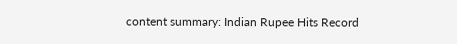content summary: Indian Rupee Hits Record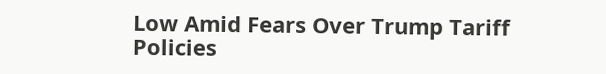Low Amid Fears Over Trump Tariff Policies